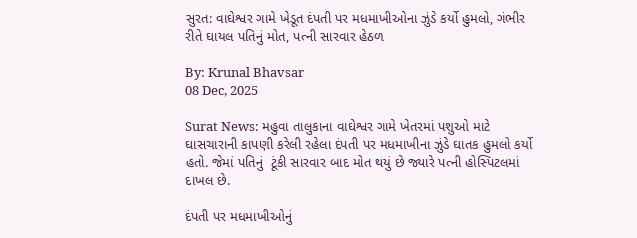સુરત: વાઘેશ્વર ગામે ખેડૂત દંપતી પર મધમાખીઓના ઝુંડે કર્યો હુમલો, ગંભીર રીતે ઘાયલ પતિનું મોત, પત્ની સારવાર હેઠળ

By: Krunal Bhavsar
08 Dec, 2025

Surat News: મહુવા તાલુકાના વાઘેશ્વર ગામે ખેતરમાં પશુઓ માટે ઘાસચારાની કાપણી કરેલી રહેલા દંપતી પર મધમાખીના ઝુંડે ઘાતક હુમલો કર્યો હતો. જેમાં પતિનું  ટૂંકી સારવાર બાદ મોત થયું છે જ્યારે પત્ની હોસ્પિટલમાં દાખલ છે.

દંપતી પર મધમાખીઓનું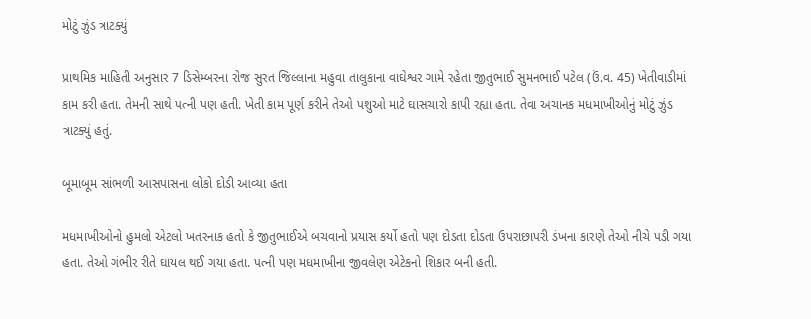મોટું ઝુંડ ત્રાટક્યું

પ્રાથમિક માહિતી અનુસાર 7 ડિસેમ્બરના રોજ સુરત જિલ્લાના મહુવા તાલુકાના વાઘેશ્વર ગામે રહેતા જીતુભાઈ સુમનભાઈ પટેલ (ઉં.વ. 45) ખેતીવાડીમાં કામ કરી હતા. તેમની સાથે પત્ની પણ હતી. ખેતી કામ પૂર્ણ કરીને તેઓ પશુઓ માટે ઘાસચારો કાપી રહ્યા હતા. તેવા અચાનક મધમાખીઓનું મોટું ઝુંડ ત્રાટક્યું હતું.

બૂમાબૂમ સાંભળી આસપાસના લોકો દોડી આવ્યા હતા

મધમાખીઓનો હુમલો એટલો ખતરનાક હતો કે જીતુભાઈએ બચવાનો પ્રયાસ કર્યો હતો પણ દોડતા દોડતા ઉપરાછાપરી ડંખના કારણે તેઓ નીચે પડી ગયા હતા. તેઓ ગંભીર રીતે ઘાયલ થઈ ગયા હતા. પત્ની પણ મધમાખીના જીવલેણ એટેકનો શિકાર બની હતી.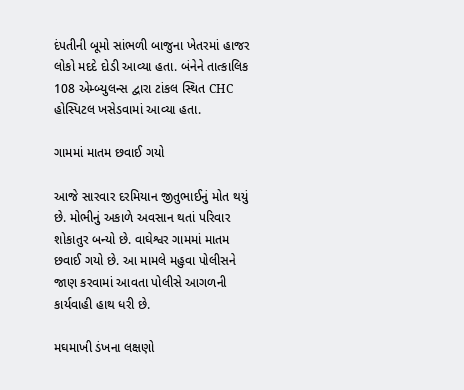દંપતીની બૂમો સાંભળી બાજુના ખેતરમાં હાજર લોકો મદદે દોડી આવ્યા હતા. બંનેને તાત્કાલિક 108 એમ્બ્યુલન્સ દ્વારા ટાંકલ સ્થિત CHC હોસ્પિટલ ખસેડવામાં આવ્યા હતા.

ગામમાં માતમ છવાઈ ગયો

આજે સારવાર દરમિયાન જીતુભાઈનું મોત થયું છે. મોભીનું અકાળે અવસાન થતાં પરિવાર શોકાતુર બન્યો છે. વાઘેશ્વર ગામમાં માતમ છવાઈ ગયો છે. આ મામલે મહુવા પોલીસને જાણ કરવામાં આવતા પોલીસે આગળની કાર્યવાહી હાથ ધરી છે.

મઘમાખી ડંખના લક્ષણો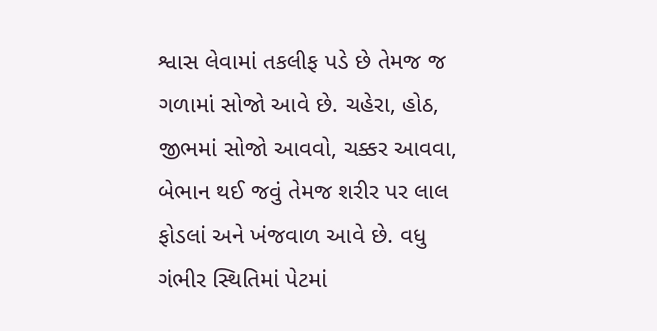શ્વાસ લેવામાં તકલીફ પડે છે તેમજ જ ગળામાં સોજો આવે છે. ચહેરા, હોઠ, જીભમાં સોજો આવવો, ચક્કર આવવા, બેભાન થઈ જવું તેમજ શરીર પર લાલ ફોડલાં અને ખંજવાળ આવે છે. વધુ ગંભીર સ્થિતિમાં પેટમાં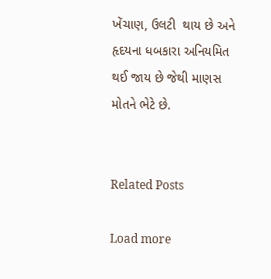ખેંચાણ, ઉલટી  થાય છે અને હૃદયના ધબકારા અનિયમિત થઈ જાય છે જેથી માણસ મોતને ભેટે છે.


Related Posts

Load more